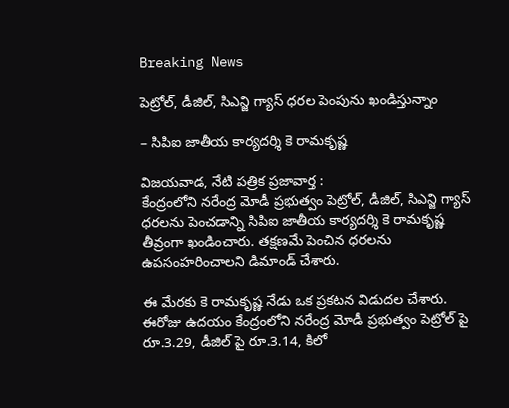Breaking News

పెట్రోల్, డీజిల్, సిఎన్జి గ్యాస్ ధరల పెంపును ఖండిస్తున్నాం

– సిపిఐ జాతీయ కార్యదర్శి కె రామకృష్ణ

విజయవాడ, నేటి పత్రిక ప్రజావార్త :
కేంద్రంలోని నరేంద్ర మోడీ ప్రభుత్వం పెట్రోల్, డీజిల్, సిఎన్జి గ్యాస్ ధరలను పెంచడాన్ని సిపిఐ జాతీయ కార్యదర్శి కె రామకృష్ణ తీవ్రంగా ఖండించారు. తక్షణమే పెంచిన ధరలను ఉపసంహరించాలని డిమాండ్ చేశారు.

ఈ మేరకు కె రామకృష్ణ నేడు ఒక ప్రకటన విడుదల చేశారు. ఈరోజు ఉదయం కేంద్రంలోని నరేంద్ర మోడీ ప్రభుత్వం పెట్రోల్ పై రూ.3.29, డీజిల్ పై రూ.3.14, కిలో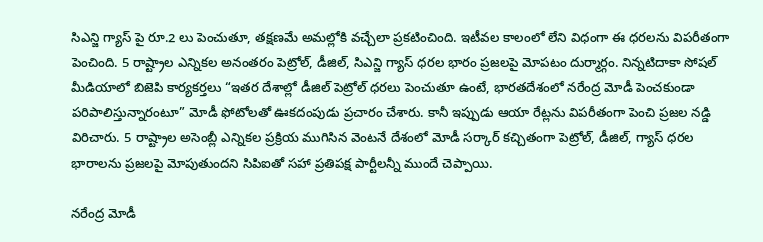సిఎన్జి గ్యాస్ పై రూ.2 లు పెంచుతూ, తక్షణమే అమల్లోకి వచ్చేలా ప్రకటించింది. ఇటీవల కాలంలో లేని విధంగా ఈ ధరలను విపరీతంగా పెంచింది. 5 రాష్ట్రాల ఎన్నికల అనంతరం పెట్రోల్, డీజిల్, సిఎన్జి గ్యాస్ ధరల భారం ప్రజలపై మోపటం దుర్మార్గం. నిన్నటిదాకా సోషల్ మీడియాలో బిజెపి కార్యకర్తలు “ఇతర దేశాల్లో డీజిల్ పెట్రోల్ ధరలు పెంచుతూ ఉంటే, భారతదేశంలో నరేంద్ర మోడీ పెంచకుండా పరిపాలిస్తున్నారంటూ” మోడీ ఫోటోలతో ఊకదంపుడు ప్రచారం చేశారు. కానీ ఇప్పుడు ఆయా రేట్లను విపరీతంగా పెంచి ప్రజల నడ్డి విరిచారు. 5 రాష్ట్రాల అసెంబ్లీ ఎన్నికల ప్రక్రియ ముగిసిన వెంటనే దేశంలో మోడీ సర్కార్ కచ్చితంగా పెట్రోల్, డీజిల్, గ్యాస్ ధరల భారాలను ప్రజలపై మోపుతుందని సిపిఐతో సహా ప్రతిపక్ష పార్టీలన్నీ ముందే చెప్పాయి.

నరేంద్ర మోడీ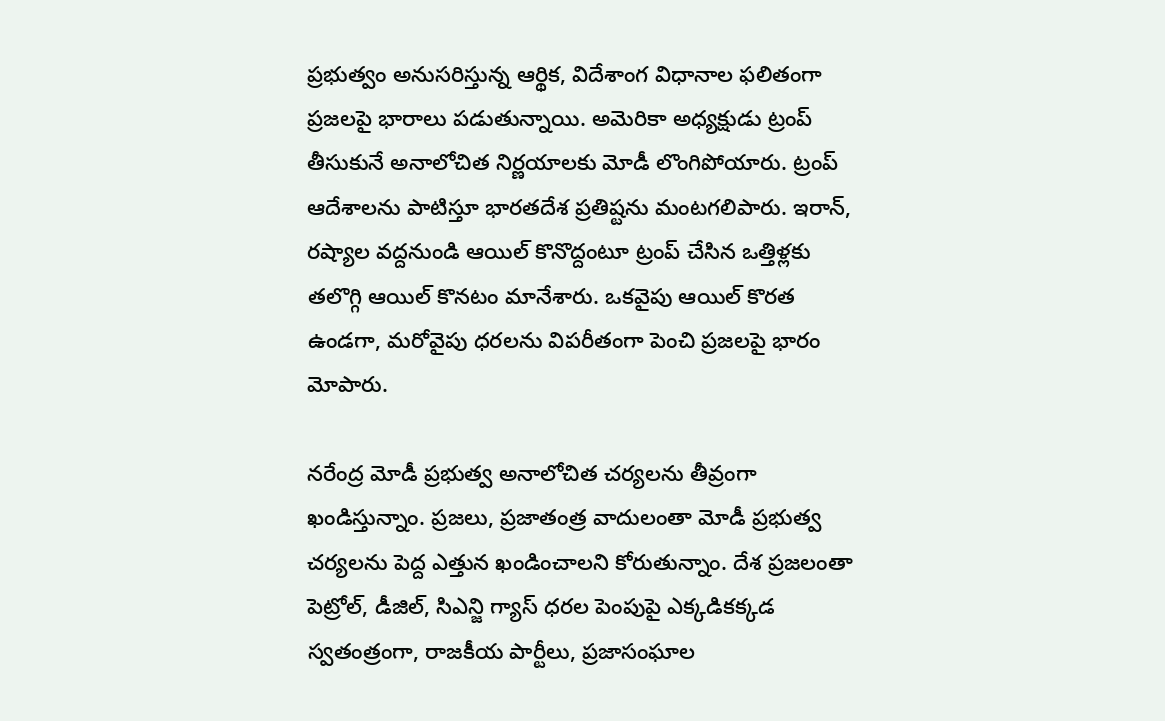ప్రభుత్వం అనుసరిస్తున్న ఆర్థిక, విదేశాంగ విధానాల ఫలితంగా ప్రజలపై భారాలు పడుతున్నాయి. అమెరికా అధ్యక్షుడు ట్రంప్ తీసుకునే అనాలోచిత నిర్ణయాలకు మోడీ లొంగిపోయారు. ట్రంప్ ఆదేశాలను పాటిస్తూ భారతదేశ ప్రతిష్టను మంటగలిపారు. ఇరాన్, రష్యాల వద్దనుండి ఆయిల్ కొనొద్దంటూ ట్రంప్ చేసిన ఒత్తిళ్లకు తలొగ్గి ఆయిల్ కొనటం మానేశారు. ఒకవైపు ఆయిల్ కొరత ఉండగా, మరోవైపు ధరలను విపరీతంగా పెంచి ప్రజలపై భారం మోపారు.

నరేంద్ర మోడీ ప్రభుత్వ అనాలోచిత చర్యలను తీవ్రంగా ఖండిస్తున్నాం. ప్రజలు, ప్రజాతంత్ర వాదులంతా మోడీ ప్రభుత్వ చర్యలను పెద్ద ఎత్తున ఖండించాలని కోరుతున్నాం. దేశ ప్రజలంతా పెట్రోల్, డీజిల్, సిఎన్జి గ్యాస్ ధరల పెంపుపై ఎక్కడికక్కడ స్వతంత్రంగా, రాజకీయ పార్టీలు, ప్రజాసంఘాల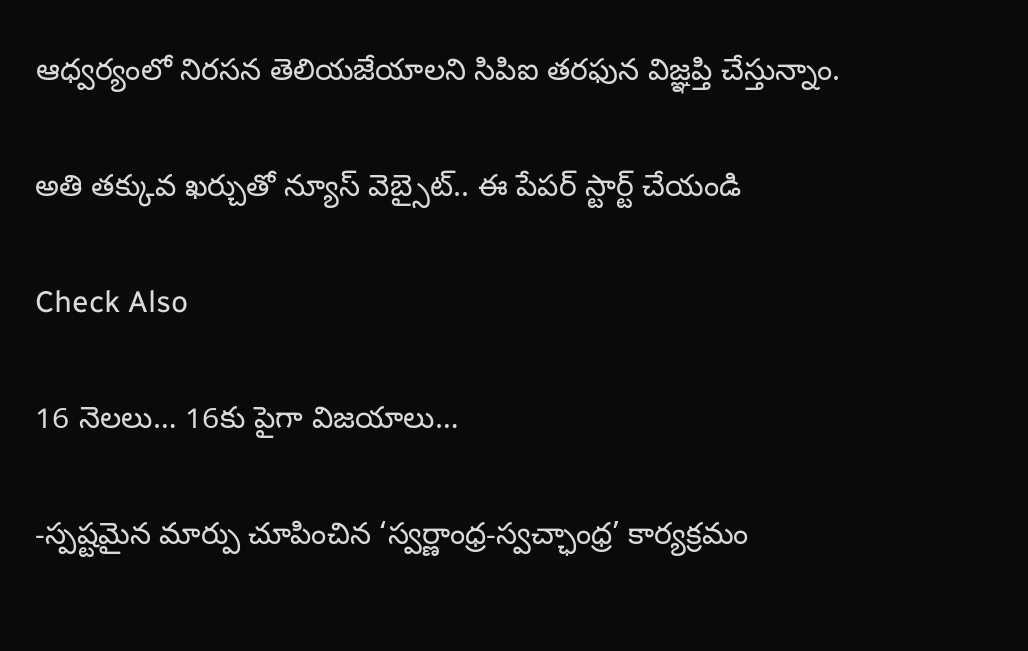ఆధ్వర్యంలో నిరసన తెలియజేయాలని సిపిఐ తరఫున విజ్ఞప్తి చేస్తున్నాం.

అతి తక్కువ ఖర్చుతో న్యూస్ వెబ్సైట్.. ఈ పేపర్ స్టార్ట్ చేయండి

Check Also

16 నెలలు… 16కు పైగా విజయాలు…

-స్పష్టమైన మార్పు చూపించిన ‘స్వర్ణాంధ్ర-స్వచ్ఛాంధ్ర’ కార్యక్రమం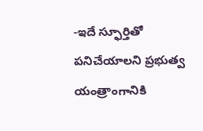-ఇదే స్ఫూర్తితో పనిచేయాలని ప్రభుత్వ యంత్రాంగానికి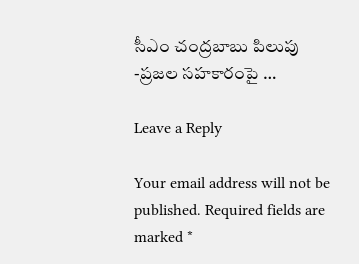సీఎం చంద్రబాబు పిలుపు -ప్రజల సహకారంపై …

Leave a Reply

Your email address will not be published. Required fields are marked *